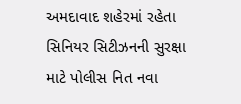અમદાવાદ શહેરમાં રહેતા સિનિયર સિટીઝનની સુરક્ષા માટે પોલીસ નિત નવા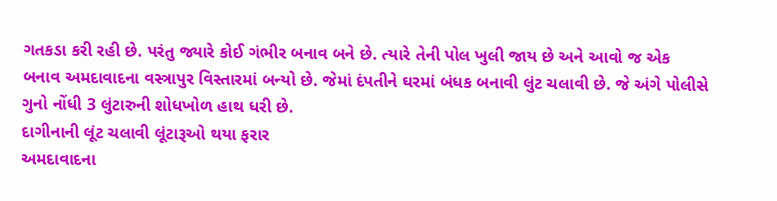ગતકડા કરી રહી છે. પરંતુ જ્યારે કોઈ ગંભીર બનાવ બને છે. ત્યારે તેની પોલ ખુલી જાય છે અને આવો જ એક બનાવ અમદાવાદના વસ્ત્રાપુર વિસ્તારમાં બન્યો છે. જેમાં દંપતીને ઘરમાં બંધક બનાવી લુંટ ચલાવી છે. જે અંગે પોલીસે ગુનો નોંધી 3 લુંટારુની શોધખોળ હાથ ધરી છે.
દાગીનાની લૂંટ ચલાવી લૂંટારૂઓ થયા ફરાર
અમદાવાદના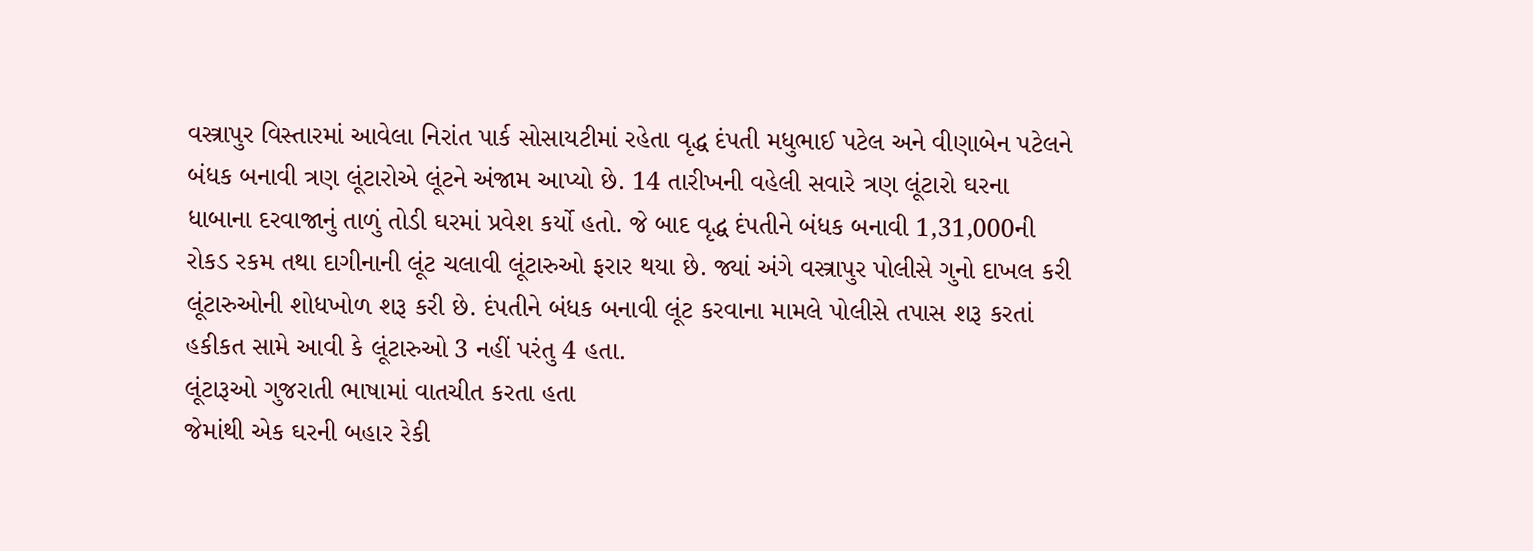વસ્ત્રાપુર વિસ્તારમાં આવેલા નિરાંત પાર્ક સોસાયટીમાં રહેતા વૃદ્ધ દંપતી મધુભાઈ પટેલ અને વીણાબેન પટેલને બંધક બનાવી ત્રણ લૂંટારોએ લૂંટને અંજામ આપ્યો છે. 14 તારીખની વહેલી સવારે ત્રણ લૂંટારો ઘરના ધાબાના દરવાજાનું તાળું તોડી ઘરમાં પ્રવેશ કર્યો હતો. જે બાદ વૃદ્ધ દંપતીને બંધક બનાવી 1,31,000ની રોકડ રકમ તથા દાગીનાની લૂંટ ચલાવી લૂંટારુઓ ફરાર થયા છે. જ્યાં અંગે વસ્ત્રાપુર પોલીસે ગુનો દાખલ કરી લૂંટારુઓની શોધખોળ શરૂ કરી છે. દંપતીને બંધક બનાવી લૂંટ કરવાના મામલે પોલીસે તપાસ શરૂ કરતાં હકીકત સામે આવી કે લૂંટારુઓ 3 નહીં પરંતુ 4 હતા.
લૂંટારૂઓ ગુજરાતી ભાષામાં વાતચીત કરતા હતા
જેમાંથી એક ઘરની બહાર રેકી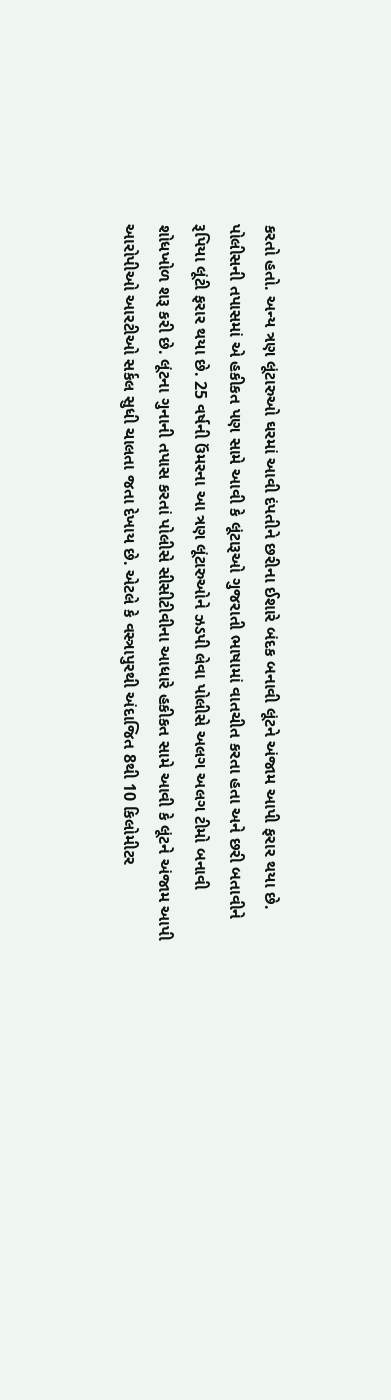કરતો હતો. અન્ય ત્રણ લૂંટારુઓ ઘરમાં આવી દંપતીને છરીના ઈશારે બંદક બનાવી લૂંટને અંજામ આપી ફરાર થયા છે. પોલીસની તપાસમાં એ હકીકત પણ સામે આવી કે લૂંટારૂઓ ગુજરાતી ભાષામાં વાતચીત કરતા હતા અને છરી બતાવીને રૂપિયા લૂંટી ફરાર થયા છે. 25 વર્ષની ઉંમરના આ ત્રણ લૂંટારુઓને ઝડપી લેવા પોલીસે અલગ અલગ ટીમો બનાવી શોધખોળ શરૂ કરી છે. લૂંટના ગુનાની તપાસ કરતાં પોલીસે સીસીટીવીના આધારે હકીકત સામે આવી કે લૂંટને અંજામ આપી આરોપીઓ આરટીઓ સર્કલ સુધી ચાલતા જતા દેખાય છે. એટલે કે વસ્ત્રાપુરથી અંદાજિત 8થી 10 કિલોમીટર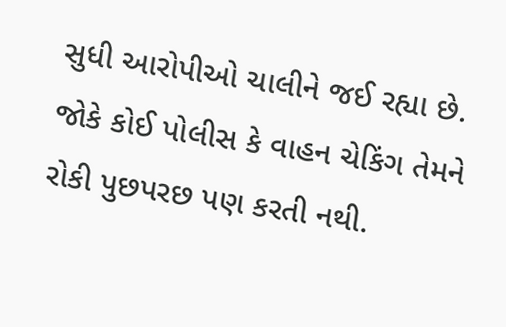સુધી આરોપીઓ ચાલીને જઈ રહ્યા છે. જોકે કોઈ પોલીસ કે વાહન ચેકિંગ તેમને રોકી પુછપરછ પણ કરતી નથી.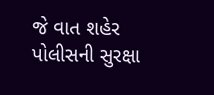જે વાત શહેર પોલીસની સુરક્ષા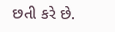છતી કરે છે.